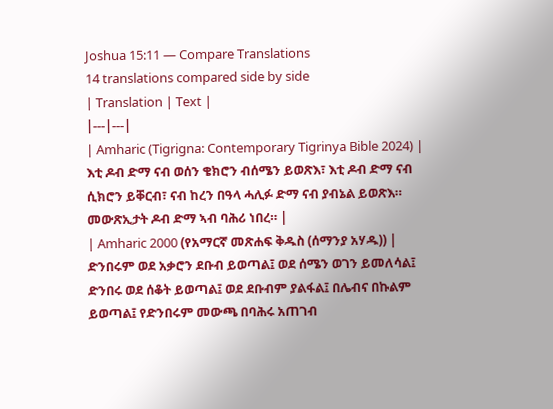Joshua 15:11 — Compare Translations
14 translations compared side by side
| Translation | Text |
|---|---|
| Amharic (Tigrigna: Contemporary Tigrinya Bible 2024) | እቲ ዶብ ድማ ናብ ወሰን ቄክሮን ብሰሜን ይወጽእ፣ እቲ ዶብ ድማ ናብ ሲክሮን ይቐርብ፣ ናብ ከረን በዓላ ሓሊፉ ድማ ናብ ያብኔል ይወጽእ። መውጽኢታት ዶብ ድማ ኣብ ባሕሪ ነበረ። |
| Amharic 2000 (የአማርኛ መጽሐፍ ቅዱስ (ሰማንያ አሃዱ)) | ድንበሩም ወደ አቃሮን ደቡብ ይወጣል፤ ወደ ሰሜን ወገን ይመለሳል፤ ድንበሩ ወደ ሰቆት ይወጣል፤ ወደ ደቡብም ያልፋል፤ በሌብና በኩልም ይወጣል፤ የድንበሩም መውጫ በባሕሩ አጠገብ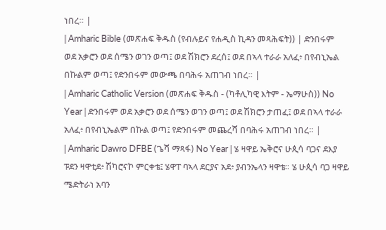ነበረ። |
| Amharic Bible (መጽሐፍ ቅዱስ (የብሉይና የሐዲስ ኪዳን መጻሕፍት)) | ድንበሩም ወደ አቃሮን ወደ ሰሜን ወገን ወጣ፤ ወደ ሽክሮን ደረሰ፤ ወደ በኣላ ተራራ አለፈ፥ በየብኒኤል በኩልም ወጣ፤ የድንበሩም መውጫ በባሕሩ አጠገብ ነበረ። |
| Amharic Catholic Version (መጽሐፍ ቅዱስ - (ካቶሊካዊ እትም - ኤማሁስ)) No Year | ድንበሩም ወደ አቃሮን ወደ ሰሜን ወገን ወጣ፤ ወደ ሽክሮን ታጠፈ፤ ወደ በኣላ ተራራ አለፈ፥ በየብኒኤልም በኩል ወጣ፤ የድንበሩም መጨረሻ በባሕሩ አጠገብ ነበረ። |
| Amharic Dawro DFBE (ጌሻ ማጻፋ) No Year | ሄ ዛዋይ ኤቅሮና ሁጲሳ ባጋና ደእያ ፑደን ዛዋቲደ፥ ሽካሮናኮ ምርቀቴ፤ ሄዋፐ ባኣላ ደርያና አደ፥ ያብንኤላን ዛዋቴ። ሄ ሁጲሳ ባጋ ዛዋይ ሜድትራነ አባን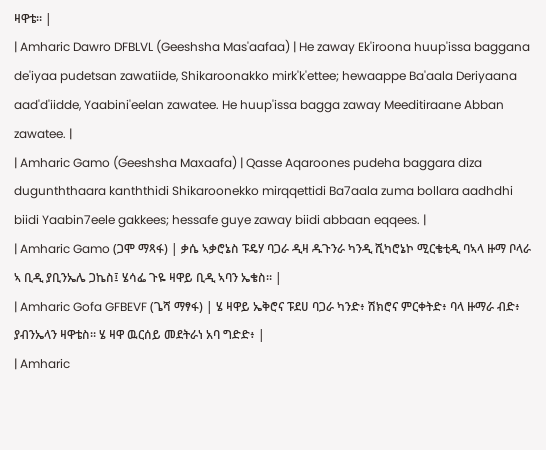ዛዋቴ። |
| Amharic Dawro DFBLVL (Geeshsha Mas'aafaa) | He zaway Ek'iroona huup'issa baggana de'iyaa pudetsan zawatiide, Shikaroonakko mirk'k'ettee; hewaappe Ba'aala Deriyaana aad'd'iidde, Yaabini'eelan zawatee. He huup'issa bagga zaway Meeditiraane Abban zawatee. |
| Amharic Gamo (Geeshsha Maxaafa) | Qasse Aqaroones pudeha baggara diza dugunththaara kanththidi Shikaroonekko mirqqettidi Ba7aala zuma bollara aadhdhi biidi Yaabin7eele gakkees; hessafe guye zaway biidi abbaan eqqees. |
| Amharic Gamo (ጋሞ ማጻፋ) | ቃሴ ኣቃሮኔስ ፑዴሃ ባጋራ ዲዛ ዱጉንራ ካንዲ ሺካሮኔኮ ሚርቄቲዲ ባኣላ ዙማ ቦላራ ኣ ቢዲ ያቢንኤሌ ጋኬስ፤ ሄሳፌ ጉዬ ዛዋይ ቢዲ ኣባን ኤቄስ። |
| Amharic Gofa GFBEVF (ጌሻ ማፃፋ) | ሄ ዛዋይ ኤቅሮና ፑደሀ ባጋራ ካንድ፥ ሽክሮና ምርቀትድ፥ ባላ ዙማራ ብድ፥ ያብንኤላን ዛዋቴስ። ሄ ዛዋ ዉርሰይ መደትራነ አባ ግድድ፥ |
| Amharic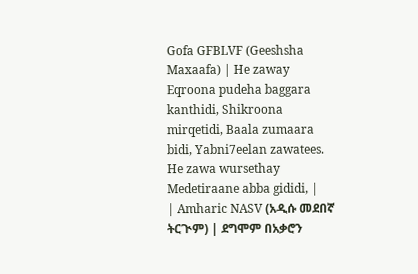Gofa GFBLVF (Geeshsha Maxaafa) | He zaway Eqroona pudeha baggara kanthidi, Shikroona mirqetidi, Baala zumaara bidi, Yabni7eelan zawatees. He zawa wursethay Medetiraane abba gididi, |
| Amharic NASV (አዲሱ መደበኛ ትርጒም) | ደግሞም በአቃሮን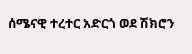ሰሜናዊ ተረተር አድርጎ ወደ ሽክሮን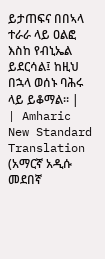ይታጠፍና በበኣላ ተራራ ላይ ዐልፎ እስከ የብኒኤል ይደርሳል፤ ከዚህ በኋላ ወሰኑ ባሕሩ ላይ ይቆማል። |
| Amharic New Standard Translation (አማርኛ አዲሱ መደበኛ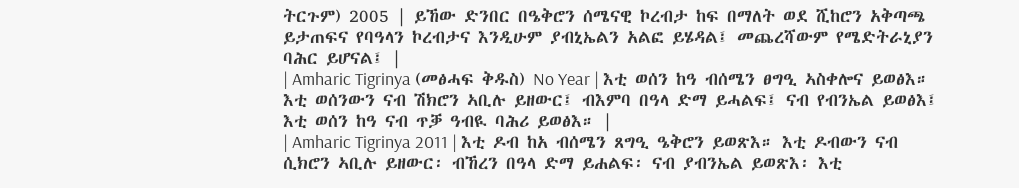ትርጉም) 2005 | ይኸው ድንበር በዔቅሮን ሰሜናዊ ኮረብታ ከፍ በማለት ወደ ሺከሮን አቅጣጫ ይታጠፍና የባዓላን ኮረብታና እንዲሁም ያብኒኤልን አልፎ ይሄዳል፤ መጨረሻውም የሜድትራኒያን ባሕር ይሆናል፤ |
| Amharic Tigrinya (መፅሓፍ ቅዱስ) No Year | እቲ ወሰን ከዓ ብሰሜን ፀግዒ ኣስቀሎና ይወፅእ። እቲ ወሰንውን ናብ ሽክሮን ኣቢሉ ይዘውር፤ ብእምባ በዓላ ድማ ይሓልፍ፤ ናብ የብንኤል ይወፅእ፤ እቲ ወሰን ከዓ ናብ ጥቓ ዓብዪ ባሕሪ ይወፅእ። |
| Amharic Tigrinya 2011 | እቲ ዶብ ከአ ብሰሜን ጸግዒ ዔቅሮን ይወጽእ። እቲ ዶብውን ናብ ሲክሮን ኣቢሉ ይዘውር፡ ብኸረን በዓላ ድማ ይሐልፍ፡ ናብ ያብንኤል ይወጽእ፡ እቲ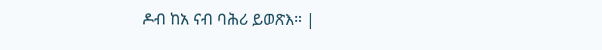ዶብ ከአ ናብ ባሕሪ ይወጽእ። |